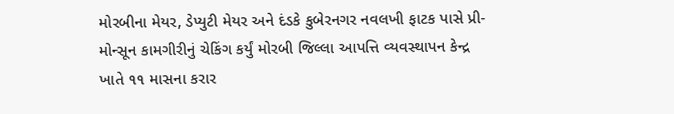મોરબીના મેયર, ડેપ્યુટી મેયર અને દંડકે કુબેરનગર નવલખી ફાટક પાસે પ્રી-મોન્સૂન કામગીરીનું ચેકિંગ કર્યું મોરબી જિલ્લા આપત્તિ વ્યવસ્થાપન કેન્દ્ર ખાતે ૧૧ માસના કરાર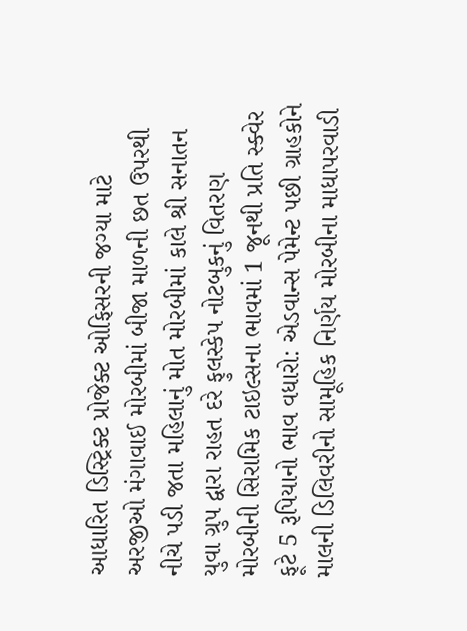આધારિત ડિસ્ટ્રિક્ટ પ્રોજેક્ટ ઓફિસરની જગ્યા માટે અરજીઓ મંગાવાઈ મોરબીમાં બીજા માળની છત ઉપરથી નીચે પડી જતા મહિલાનું મોત મોરબીમાં કાલે શ્રી સનાતન યુવા ગ્રુપ દ્વારા રાહત દરે ફુલસ્કેપ નોટબુકનું વિતરણ મોરબીની સિરામિક ટાઇલ્સના ભાવમાં 1 જૂનથી પ્રતિ સ્ક્વેર ફૂટે 5 રૂપિયાનો ભાવ વધારો: એડવાન્સ પેમેન્ટ પછી ગ્રાહકોને માલની ડિલિવરીનો સામૂહિક નિર્ણય મોરબીના માધાપરવાડી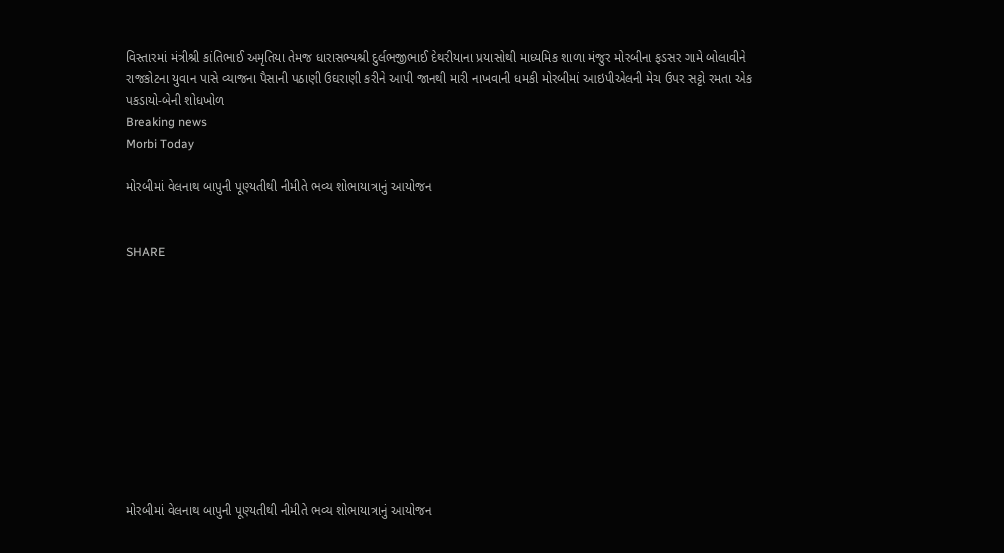વિસ્તારમાં મંત્રીશ્રી કાંતિભાઈ અમૃતિયા તેમજ ધારાસભ્યશ્રી દુર્લભજીભાઈ દેથરીયાના પ્રયાસોથી માધ્યમિક શાળા મંજુર મોરબીના ફડસર ગામે બોલાવીને રાજકોટના યુવાન પાસે વ્યાજના પૈસાની પઠાણી ઉઘરાણી કરીને આપી જાનથી મારી નાખવાની ધમકી મોરબીમાં આઇપીએલની મેચ ઉપર સટ્ટો રમતા એક પકડાયો-બેની શોધખોળ
Breaking news
Morbi Today

મોરબીમાં વેલનાથ બાપુની પૂણ્યતીથી નીમીતે ભવ્ય શોભાયાત્રાનું આયોજન


SHARE











મોરબીમાં વેલનાથ બાપુની પૂણ્યતીથી નીમીતે ભવ્ય શોભાયાત્રાનું આયોજન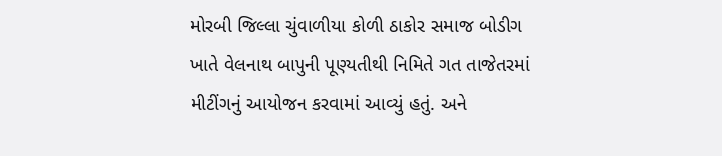મોરબી જિલ્લા ચુંવાળીયા કોળી ઠાકોર સમાજ બોડીગ ખાતે વેલનાથ બાપુની પૂણ્યતીથી નિમિતે ગત તાજેતરમાં મીટીંગનું આયોજન કરવામાં આવ્યું હતું. અને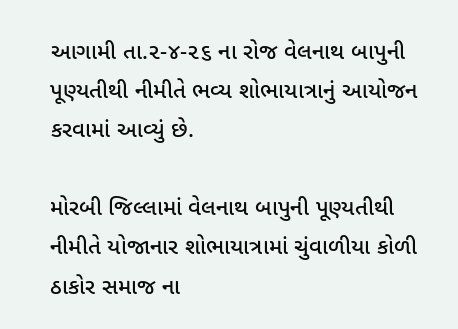આગામી તા.૨-૪-૨૬ ના રોજ વેલનાથ બાપુની પૂણ્યતીથી નીમીતે ભવ્ય શોભાયાત્રાનું આયોજન કરવામાં આવ્યું છે.

મોરબી જિલ્લામાં વેલનાથ બાપુની પૂણ્યતીથી નીમીતે યોજાનાર શોભાયાત્રામાં ચુંવાળીયા કોળી ઠાકોર સમાજ ના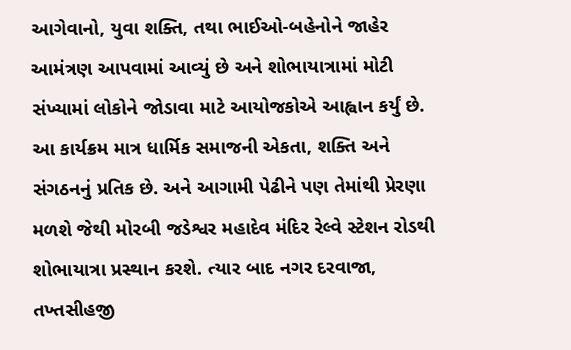આગેવાનો, યુવા શક્તિ, તથા ભાઈઓ-બહેનોને જાહેર આમંત્રણ આપવામાં આવ્યું છે અને શોભાયાત્રામાં મોટી સંખ્યામાં લોકોને જોડાવા માટે આયોજકોએ આહ્વાન કર્યું છે. આ કાર્યક્રમ માત્ર ધાર્મિક સમાજની એકતા, શક્તિ અને સંગઠનનું પ્રતિક છે. અને આગામી પેઢીને પણ તેમાંથી પ્રેરણા મળશે જેથી મોરબી જડેશ્વર મહાદેવ મંદિર રેલ્વે સ્ટેશન રોડથી શોભાયાત્રા પ્રસ્થાન કરશે. ત્યાર બાદ નગર દરવાજા, તખ્તસીહજી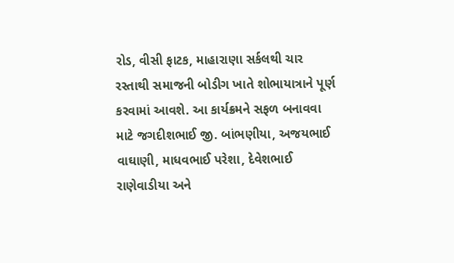રોડ, વીસી ફાટક, માહારાણા સર્કલથી ચાર રસ્તાથી સમાજની બોડીગ ખાતે શોભાયાત્રાને પૂર્ણ કરવામાં આવશે. આ કાર્યક્રમને સફળ બનાવવા માટે જગદીશભાઈ જી. બાંભણીયા, અજયભાઈ વાઘાણી, માધવભાઈ પરેશા, દેવેશભાઈ રાણેવાડીયા અને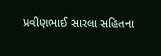પ્રવીણભાઈ સારલા સહિતના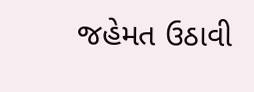જહેમત ઉઠાવી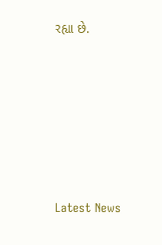રહ્યા છે.






Latest News